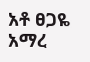አቶ ፀጋዬ አማረ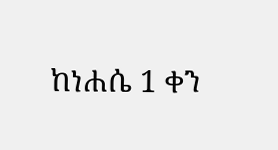ከነሐሴ 1 ቀን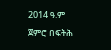2014 ዓ.ም ጀምሮ በፍትሕ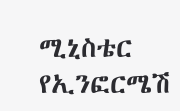ሚኒስቴር የኢንፎርሜሽ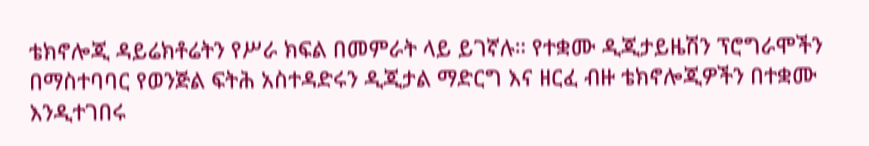ቴክኖሎጂ ዳይሬክቶሬትን የሥራ ክፍል በመምራት ላይ ይገኛሉ። የተቋሙ ዲጂታይዜሽን ፕሮግራሞችን በማስተባባር የወንጅል ፍትሕ አስተዳድሩን ዲጂታል ማድርግ እና ዘርፈ ብዙ ቴክኖሎጂዎችን በተቋሙ እንዲተገበሩ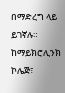በማድረግ ላይ ይገኛሉ።
ከማይክሮሊንክ ኮሌጅ፣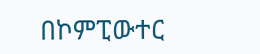በኮምፒውተር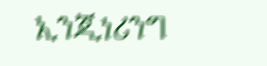ኢንጂነሪንግ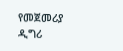የመጀመሪያ ዲግሪ